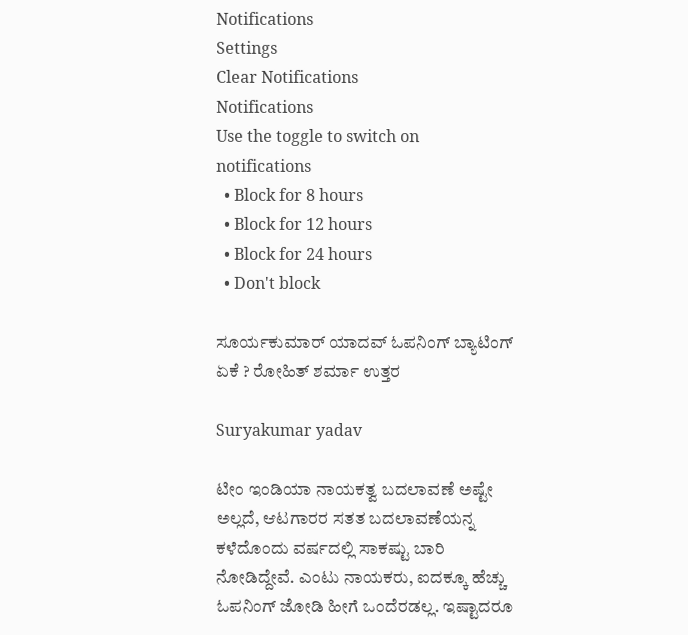Notifications
Settings
Clear Notifications
Notifications
Use the toggle to switch on notifications
  • Block for 8 hours
  • Block for 12 hours
  • Block for 24 hours
  • Don't block

ಸೂರ್ಯಕುಮಾರ್ ಯಾದವ್ ಓಪನಿಂಗ್ ಬ್ಯಾಟಿಂಗ್ ಏಕೆ ? ರೋಹಿತ್ ಶರ್ಮಾ ಉತ್ತರ

Suryakumar yadav

ಟೀಂ ಇಂಡಿಯಾ ನಾಯಕತ್ವ ಬದಲಾವಣೆ ಅಷ್ಟೇ ಅಲ್ಲದೆ, ಆಟಗಾರರ ಸತತ ಬದಲಾವಣೆಯನ್ನ ಕಳೆದೊಂದು ವರ್ಷದಲ್ಲಿ ಸಾಕಷ್ಟು ಬಾರಿ ನೋಡಿದ್ದೇವೆ. ಎಂಟು ನಾಯಕರು, ಐದಕ್ಕೂ ಹೆಚ್ಚು ಓಪನಿಂಗ್ ಜೋಡಿ ಹೀಗೆ ಒಂದೆರಡಲ್ಲ. ಇಷ್ಟಾದರೂ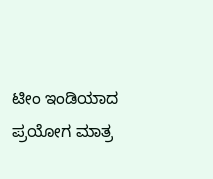ಟೀಂ ಇಂಡಿಯಾದ ಪ್ರಯೋಗ ಮಾತ್ರ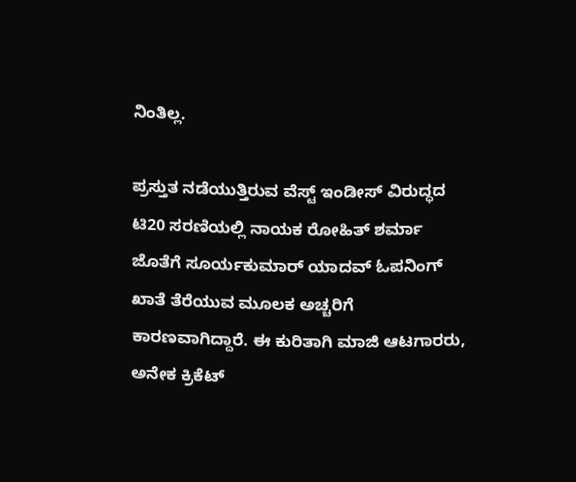ನಿಂತಿಲ್ಲ.

ಪ್ರಸ್ತುತ ನಡೆಯುತ್ತಿರುವ ವೆಸ್ಟ್ ಇಂಡೀಸ್ ವಿರುದ್ಧದ ಟಿ20 ಸರಣಿಯಲ್ಲಿ ನಾಯಕ ರೋಹಿತ್ ಶರ್ಮಾ ಜೊತೆಗೆ ಸೂರ್ಯಕುಮಾರ್ ಯಾದವ್‌ ಓಪನಿಂಗ್ ಖಾತೆ ತೆರೆಯುವ ಮೂಲಕ ಅಚ್ಚರಿಗೆ ಕಾರಣವಾಗಿದ್ದಾರೆ. ಈ ಕುರಿತಾಗಿ ಮಾಜಿ ಆಟಗಾರರು, ಅನೇಕ ಕ್ರಿಕೆಟ್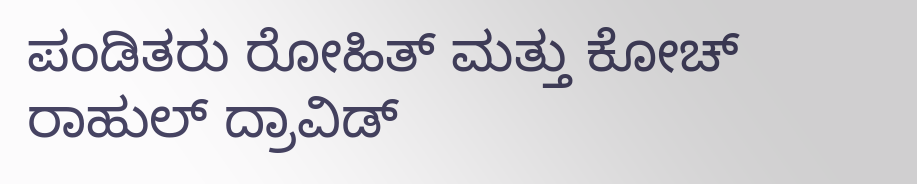ಪಂಡಿತರು ರೋಹಿತ್ ಮತ್ತು ಕೋಚ್ ರಾಹುಲ್‌ ದ್ರಾವಿಡ್‌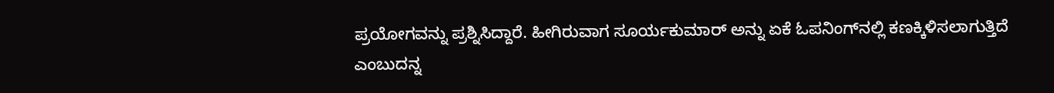ಪ್ರಯೋಗವನ್ನು ಪ್ರಶ್ನಿಸಿದ್ದಾರೆ. ಹೀಗಿರುವಾಗ ಸೂರ್ಯಕುಮಾರ್ ಅನ್ನು ಏಕೆ ಓಪನಿಂಗ್‌ನಲ್ಲಿ ಕಣಕ್ಕಿಳಿಸಲಾಗುತ್ತಿದೆ ಎಂಬುದನ್ನ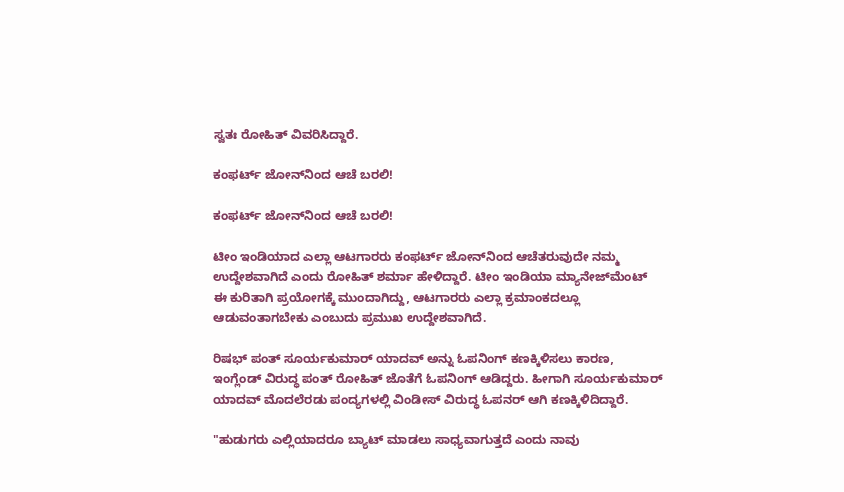ಸ್ವತಃ ರೋಹಿತ್ ವಿವರಿಸಿದ್ದಾರೆ.

ಕಂಫರ್ಟ್ ಜೋನ್‌ನಿಂದ ಆಚೆ ಬರಲಿ!

ಕಂಫರ್ಟ್ ಜೋನ್‌ನಿಂದ ಆಚೆ ಬರಲಿ!

ಟೀಂ ಇಂಡಿಯಾದ ಎಲ್ಲಾ ಆಟಗಾರರು ಕಂಫರ್ಟ್‌ ಜೋನ್‌ನಿಂದ ಆಚೆತರುವುದೇ ನಮ್ಮ ಉದ್ದೇಶವಾಗಿದೆ ಎಂದು ರೋಹಿತ್ ಶರ್ಮಾ ಹೇಳಿದ್ದಾರೆ. ಟೀಂ ಇಂಡಿಯಾ ಮ್ಯಾನೇಜ್‌ಮೆಂಟ್‌ ಈ ಕುರಿತಾಗಿ ಪ್ರಯೋಗಕ್ಕೆ ಮುಂದಾಗಿದ್ದು, ಆಟಗಾರರು ಎಲ್ಲಾ ಕ್ರಮಾಂಕದಲ್ಲೂ ಆಡುವಂತಾಗಬೇಕು ಎಂಬುದು ಪ್ರಮುಖ ಉದ್ದೇಶವಾಗಿದೆ.

ರಿಷಭ್ ಪಂತ್ ಸೂರ್ಯಕುಮಾರ್ ಯಾದವ್ ಅನ್ನು ಓಪನಿಂಗ್ ಕಣಕ್ಕಿಳಿಸಲು ಕಾರಣ, ಇಂಗ್ಲೆಂಡ್ ವಿರುದ್ಧ ಪಂತ್ ರೋಹಿತ್ ಜೊತೆಗೆ ಓಪನಿಂಗ್ ಆಡಿದ್ದರು. ಹೀಗಾಗಿ ಸೂರ್ಯಕುಮಾರ್ ಯಾದವ್ ಮೊದಲೆರಡು ಪಂದ್ಯಗಳಲ್ಲಿ ವಿಂಡೀಸ್ ವಿರುದ್ಧ ಓಪನರ್ ಆಗಿ ಕಣಕ್ಕಿಳಿದಿದ್ದಾರೆ.

"ಹುಡುಗರು ಎಲ್ಲಿಯಾದರೂ ಬ್ಯಾಟ್ ಮಾಡಲು ಸಾಧ್ಯವಾಗುತ್ತದೆ ಎಂದು ನಾವು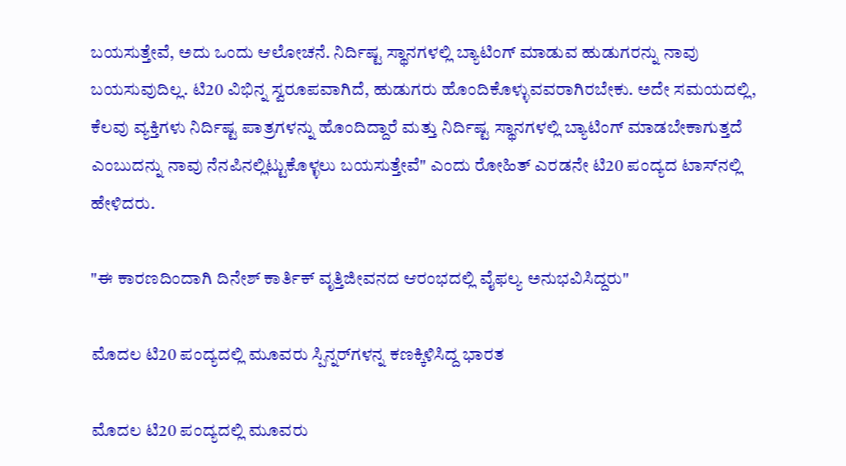ಬಯಸುತ್ತೇವೆ, ಅದು ಒಂದು ಆಲೋಚನೆ. ನಿರ್ದಿಷ್ಟ ಸ್ಥಾನಗಳಲ್ಲಿ ಬ್ಯಾಟಿಂಗ್ ಮಾಡುವ ಹುಡುಗರನ್ನು ನಾವು ಬಯಸುವುದಿಲ್ಲ. ಟಿ20 ವಿಭಿನ್ನ ಸ್ವರೂಪವಾಗಿದೆ, ಹುಡುಗರು ಹೊಂದಿಕೊಳ್ಳುವವರಾಗಿರಬೇಕು. ಅದೇ ಸಮಯದಲ್ಲಿ, ಕೆಲವು ವ್ಯಕ್ತಿಗಳು ನಿರ್ದಿಷ್ಟ ಪಾತ್ರಗಳನ್ನು ಹೊಂದಿದ್ದಾರೆ ಮತ್ತು ನಿರ್ದಿಷ್ಟ ಸ್ಥಾನಗಳಲ್ಲಿ ಬ್ಯಾಟಿಂಗ್ ಮಾಡಬೇಕಾಗುತ್ತದೆ ಎಂಬುದನ್ನು ನಾವು ನೆನಪಿನಲ್ಲಿಟ್ಟುಕೊಳ್ಳಲು ಬಯಸುತ್ತೇವೆ" ಎಂದು ರೋಹಿತ್ ಎರಡನೇ ಟಿ20 ಪಂದ್ಯದ ಟಾಸ್‌ನಲ್ಲಿ ಹೇಳಿದರು.

"ಈ ಕಾರಣದಿಂದಾಗಿ ದಿನೇಶ್ ಕಾರ್ತಿಕ್ ವೃತ್ತಿಜೀವನದ ಆರಂಭದಲ್ಲಿ ವೈಫಲ್ಯ ಅನುಭವಿಸಿದ್ದರು"

ಮೊದಲ ಟಿ20 ಪಂದ್ಯದಲ್ಲಿ ಮೂವರು ಸ್ಪಿನ್ನರ್‌ಗಳನ್ನ ಕಣಕ್ಕಿಳಿಸಿದ್ದ ಭಾರತ

ಮೊದಲ ಟಿ20 ಪಂದ್ಯದಲ್ಲಿ ಮೂವರು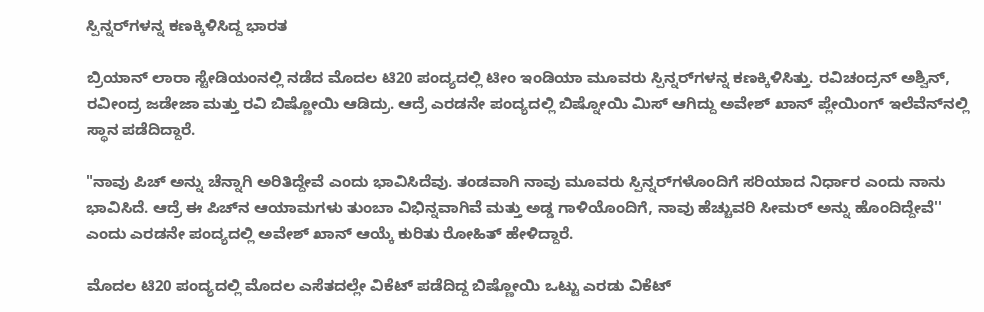ಸ್ಪಿನ್ನರ್‌ಗಳನ್ನ ಕಣಕ್ಕಿಳಿಸಿದ್ದ ಭಾರತ

ಬ್ರಿಯಾನ್ ಲಾರಾ ಸ್ಟೇಡಿಯಂನಲ್ಲಿ ನಡೆದ ಮೊದಲ ಟಿ20 ಪಂದ್ಯದಲ್ಲಿ ಟೀಂ ಇಂಡಿಯಾ ಮೂವರು ಸ್ಪಿನ್ನರ್‌ಗಳನ್ನ ಕಣಕ್ಕಿಳಿಸಿತ್ತು. ರವಿಚಂದ್ರನ್ ಅಶ್ವಿನ್, ರವೀಂದ್ರ ಜಡೇಜಾ ಮತ್ತು ರವಿ ಬಿಷ್ಣೋಯಿ ಆಡಿದ್ರು. ಆದ್ರೆ ಎರಡನೇ ಪಂದ್ಯದಲ್ಲಿ ಬಿಷ್ನೋಯಿ ಮಿಸ್ ಆಗಿದ್ದು ಅವೇಶ್ ಖಾನ್ ಪ್ಲೇಯಿಂಗ್ ಇಲೆವೆನ್‌ನಲ್ಲಿ ಸ್ಥಾನ ಪಡೆದಿದ್ದಾರೆ.

"ನಾವು ಪಿಚ್ ಅನ್ನು ಚೆನ್ನಾಗಿ ಅರಿತಿದ್ದೇವೆ ಎಂದು ಭಾವಿಸಿದೆವು. ತಂಡವಾಗಿ ನಾವು ಮೂವರು ಸ್ಪಿನ್ನರ್‌ಗಳೊಂದಿಗೆ ಸರಿಯಾದ ನಿರ್ಧಾರ ಎಂದು ನಾನು ಭಾವಿಸಿದೆ. ಆದ್ರೆ ಈ ಪಿಚ್‌ನ ಆಯಾಮಗಳು ತುಂಬಾ ವಿಭಿನ್ನವಾಗಿವೆ ಮತ್ತು ಅಡ್ಡ ಗಾಳಿಯೊಂದಿಗೆ, ನಾವು ಹೆಚ್ಚುವರಿ ಸೀಮರ್ ಅನ್ನು ಹೊಂದಿದ್ದೇವೆ'' ಎಂದು ಎರಡನೇ ಪಂದ್ಯದಲ್ಲಿ ಅವೇಶ್ ಖಾನ್ ಆಯ್ಕೆ ಕುರಿತು ರೋಹಿತ್ ಹೇಳಿದ್ದಾರೆ.

ಮೊದಲ ಟಿ20 ಪಂದ್ಯದಲ್ಲಿ ಮೊದಲ ಎಸೆತದಲ್ಲೇ ವಿಕೆಟ್ ಪಡೆದಿದ್ದ ಬಿಷ್ಣೋಯಿ ಒಟ್ಟು ಎರಡು ವಿಕೆಟ್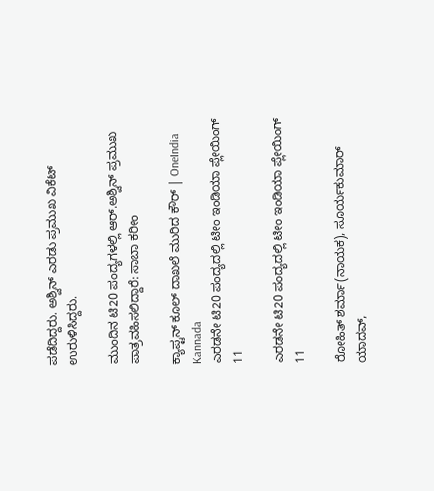ಪಡೆದಿದ್ದರು. ಅಶ್ವಿನ್ ಎರಡು ಪ್ರಮುಖ ವಿಕೆಟ್ ಉರುಳಿಸಿದ್ದರು.

ಮುಂದಿನ ಟಿ20 ಪಂದ್ಯಗಳಲ್ಲಿ ಆರ್‌.ಅಶ್ವಿನ್ ಪ್ರಮುಖ ಪಾತ್ರವಹಿಸಲಿದ್ದಾರೆ: ಸಾಬಾ ಕರೀಂ

ಕ್ಯಾಪ್ಟನ್ ಕೂಲ್ ದಾಖಲೆ ಮುರಿದ ಕೌರ್ | OneIndia Kannada
ಎರಡನೇ ಟಿ20 ಪಂದ್ಯದಲ್ಲಿ ಟೀಂ ಇಂಡಿಯಾ ಪ್ಲೇಯಿಂಗ್ 11

ಎರಡನೇ ಟಿ20 ಪಂದ್ಯದಲ್ಲಿ ಟೀಂ ಇಂಡಿಯಾ ಪ್ಲೇಯಿಂಗ್ 11

ರೋಹಿತ್ ಶರ್ಮಾ(ನಾಯಕ), ಸೂರ್ಯಕುಮಾರ್ ಯಾದವ್,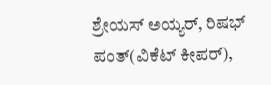ಶ್ರೇಯಸ್ ಅಯ್ಯರ್, ರಿಷಭ್ ಪಂತ್(ವಿಕೆಟ್ ಕೀಪರ್),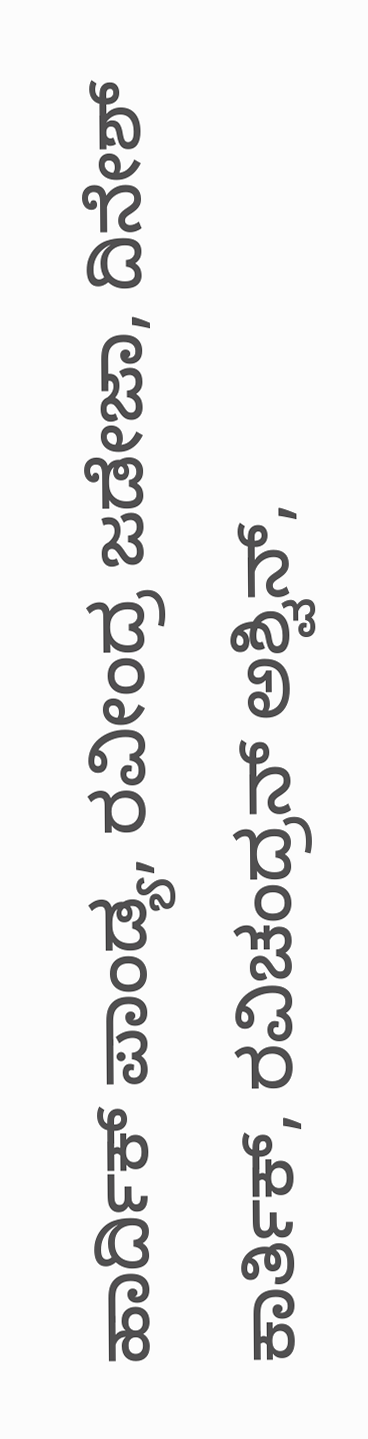ಹಾರ್ದಿಕ್ ಪಾಂಡ್ಯ, ರವೀಂದ್ರ ಜಡೇಜಾ, ದಿನೇಶ್ ಕಾರ್ತಿಕ್, ರವಿಚಂದ್ರನ್ ಅಶ್ವಿನ್,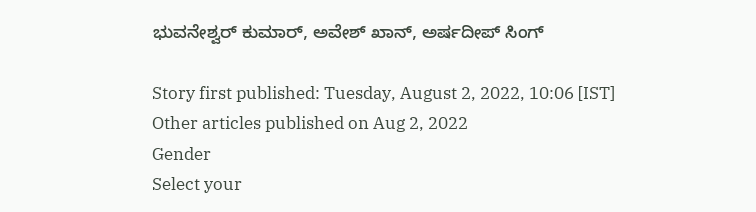ಭುವನೇಶ್ವರ್ ಕುಮಾರ್, ಅವೇಶ್ ಖಾನ್, ಅರ್ಷದೀಪ್ ಸಿಂಗ್

Story first published: Tuesday, August 2, 2022, 10:06 [IST]
Other articles published on Aug 2, 2022
Gender
Select your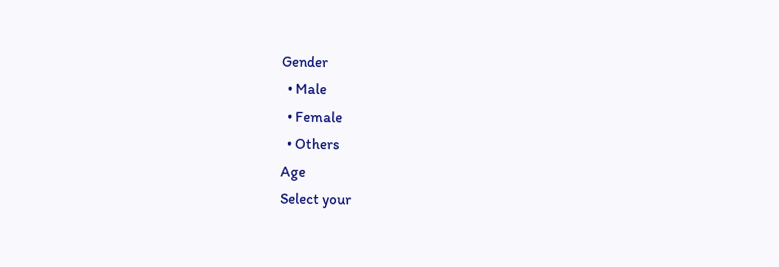Gender
  • Male
  • Female
  • Others
Age
Select your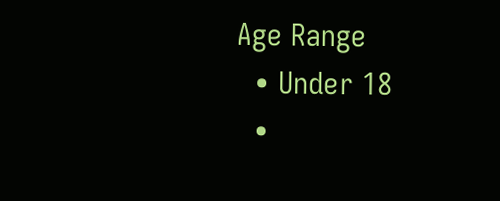Age Range
  • Under 18
  •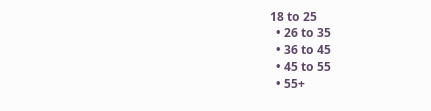18 to 25
  • 26 to 35
  • 36 to 45
  • 45 to 55
  • 55+